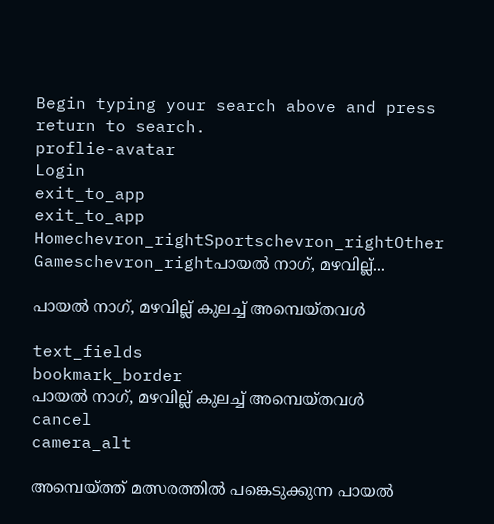Begin typing your search above and press return to search.
proflie-avatar
Login
exit_to_app
exit_to_app
Homechevron_rightSportschevron_rightOther Gameschevron_rightപായൽ നാഗ്, മഴവില്ല്...

പായൽ നാഗ്, മഴവില്ല് കുലച്ച് അമ്പെയ്തവൾ

text_fields
bookmark_border
പായൽ നാഗ്, മഴവില്ല് കുലച്ച് അമ്പെയ്തവൾ
cancel
camera_alt

അമ്പെയ്ത്ത് മത്സരത്തിൽ പങ്കെടുക്കുന്ന പായൽ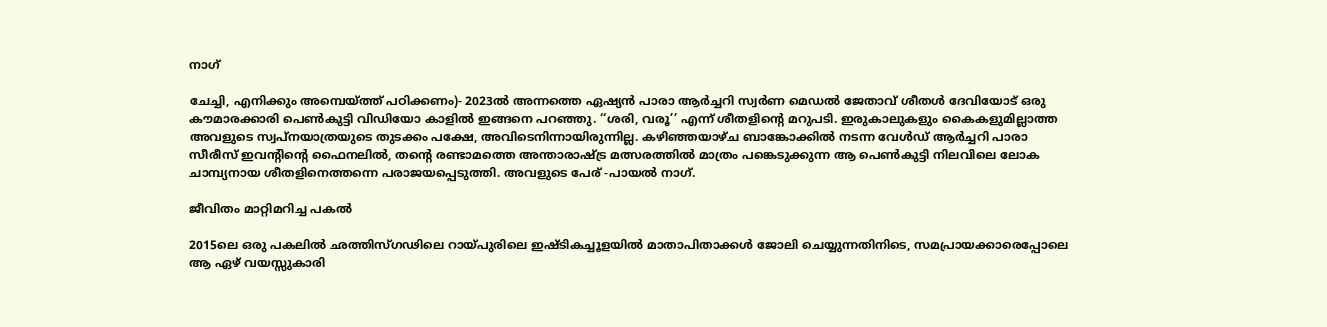നാഗ്

ചേച്ചി, എനിക്കും അമ്പെയ്ത്ത് പഠിക്കണം)- 2023ൽ അന്നത്തെ ഏഷ്യൻ പാരാ ആർച്ചറി സ്വർണ മെഡൽ ജേതാവ് ശീതൾ ദേവിയോട് ഒരു കൗമാരക്കാരി പെൺകുട്ടി വിഡിയോ കാളിൽ ഇങ്ങനെ പറഞ്ഞു. ‘‘ശരി, വരൂ’’ എന്ന് ശീതളിന്റെ മറുപടി. ഇരുകാലുകളും കൈകളുമില്ലാത്ത അവളുടെ സ്വപ്നയാത്രയുടെ തുടക്കം പക്ഷേ, അവിടെനിന്നായിരുന്നില്ല. കഴിഞ്ഞയാഴ്ച ബാങ്കോക്കിൽ നടന്ന വേൾഡ് ആർച്ചറി പാരാ സീരീസ് ഇവന്റിന്റെ ഫൈനലിൽ, തന്റെ രണ്ടാമത്തെ അന്താരാഷ്ട്ര മത്സരത്തിൽ മാത്രം പങ്കെടുക്കുന്ന ആ പെൺകുട്ടി നിലവിലെ ലോക ചാമ്പ്യനായ ശീതളിനെത്തന്നെ പരാജയപ്പെടുത്തി. അവളുടെ പേര് -പായൽ നാഗ്.

ജീവിതം മാറ്റിമറിച്ച പകൽ

2015ലെ ഒരു പകലിൽ ഛത്തിസ്ഗഢിലെ റായ്‌പുരിലെ ഇഷ്ടികച്ചൂളയിൽ മാതാപിതാക്കൾ ജോലി ചെയ്യുന്നതിനിടെ, സമപ്രായക്കാരെപ്പോലെ ആ ഏഴ് വയസ്സുകാരി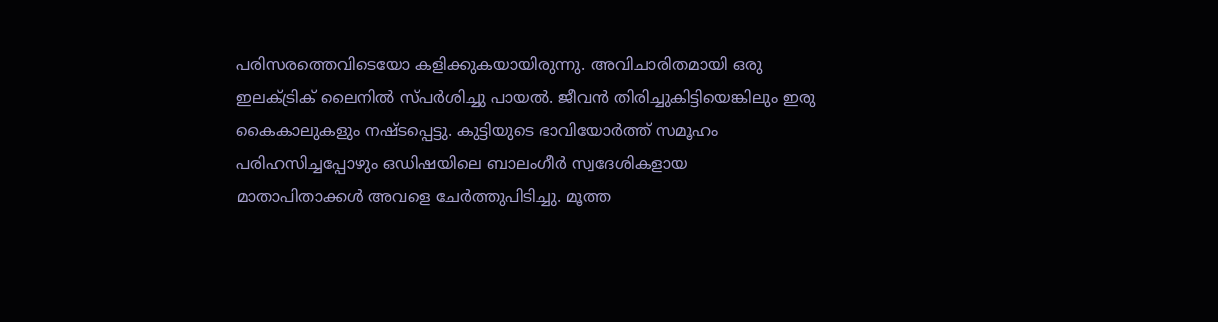പരിസരത്തെവിടെയോ കളിക്കുകയായിരുന്നു. അവിചാരിതമായി ഒരു ഇലക്ട്രിക് ലൈനിൽ സ്പർശിച്ചു പായൽ. ജീവൻ തിരിച്ചുകിട്ടിയെങ്കിലും ഇരു കൈകാലുകളും നഷ്ടപ്പെട്ടു. കുട്ടിയുടെ ഭാവിയോർത്ത് സമൂഹം പരിഹസിച്ചപ്പോഴും ഒഡിഷയിലെ ബാലംഗീർ സ്വദേശികളായ മാതാപിതാക്കൾ അവളെ ചേർത്തുപിടിച്ചു. മൂത്ത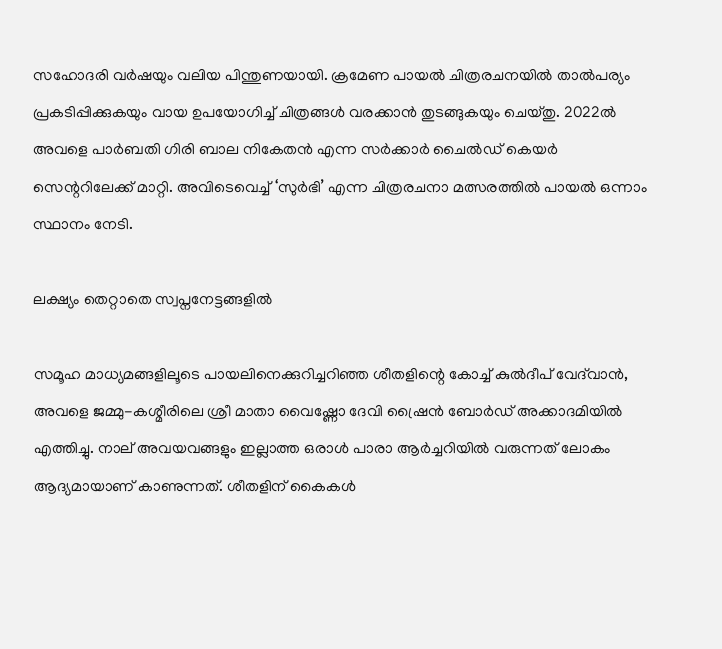സഹോദരി വർഷയും വലിയ പിന്തുണയായി. ക്രമേണ പായൽ ചിത്രരചനയിൽ താൽപര്യം പ്രകടിപ്പിക്കുകയും വായ ഉപയോഗിച്ച് ചിത്രങ്ങൾ വരക്കാൻ തുടങ്ങുകയും ചെയ്തു. 2022ൽ അവളെ പാർബതി ഗിരി ബാല നികേതൻ എന്ന സർക്കാർ ചൈൽഡ് കെയർ സെന്ററിലേക്ക് മാറ്റി. അവിടെവെച്ച് ‘സുർഭി’ എന്ന ചിത്രരചനാ മത്സരത്തിൽ പായൽ ഒന്നാം സ്ഥാനം നേടി.

ലക്ഷ്യം തെറ്റാതെ സ്വപ്നനേട്ടങ്ങളിൽ

സമൂഹ മാധ്യമങ്ങളിലൂടെ പായലിനെക്കുറിച്ചറിഞ്ഞ ശീതളിന്റെ കോച്ച് കുൽദീപ് വേദ്‌വാൻ, അവളെ ജമ്മു-കശ്മീരിലെ ശ്രീ മാതാ വൈഷ്ണോ ദേവി ഷ്രൈൻ ബോർഡ് അക്കാദമിയിൽ എത്തിച്ചു. നാല് അവയവങ്ങളും ഇല്ലാത്ത ഒരാൾ പാരാ ആർച്ചറിയിൽ വരുന്നത് ലോകം ആദ്യമായാണ് കാണുന്നത്. ശീതളിന് കൈകൾ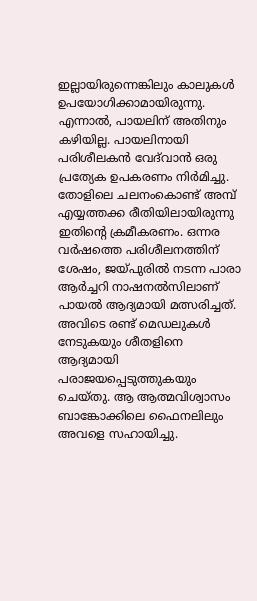ഇല്ലായിരുന്നെങ്കിലും കാലുകൾ ഉപയോഗിക്കാമായിരുന്നു. എന്നാൽ, പായലിന് അതിനും കഴിയില്ല. പായലിനായി പരിശീലകൻ വേദ്‌വാൻ ഒരു പ്രത്യേക ഉപകരണം നിർമിച്ചു. തോളിലെ ചലനംകൊണ്ട് അമ്പ് എയ്യത്തക്ക രീതിയിലായിരുന്നു ഇതിന്റെ ക്രമീകരണം. ഒന്നര വർഷത്തെ പരിശീലനത്തിന് ശേഷം, ജയ്പുരിൽ നടന്ന പാരാ ആർച്ചറി നാഷനൽസിലാണ് പായൽ ആദ്യമായി മത്സരിച്ചത്. അവിടെ രണ്ട് മെഡലുകൾ നേടുകയും ശീതളിനെ ആദ്യമായി പരാജയപ്പെടുത്തുകയും ചെയ്തു. ആ ആത്മവിശ്വാസം ബാങ്കോക്കിലെ ഫൈനലിലും അവളെ സഹായിച്ചു.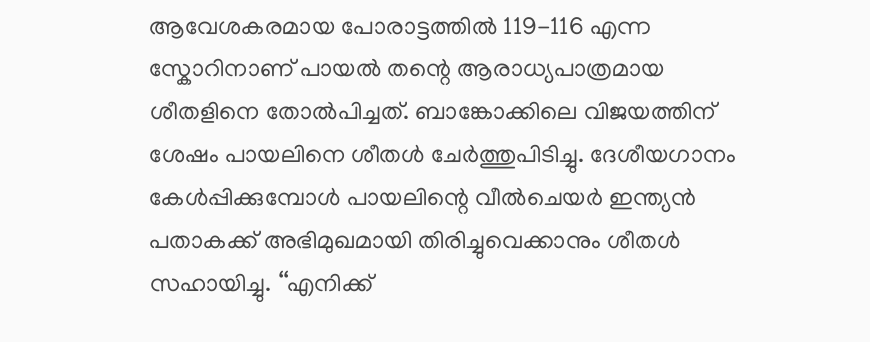ആവേശകരമായ പോരാട്ടത്തിൽ 119-116 എന്ന സ്കോറിനാണ് പായൽ തന്റെ ആരാധ്യപാത്രമായ ശീതളിനെ തോൽപിച്ചത്. ബാങ്കോക്കിലെ വിജയത്തിന് ശേഷം പായലിനെ ശീതൾ ചേർത്തുപിടിച്ചു. ദേശീയഗാനം കേൾപ്പിക്കുമ്പോൾ പായലിന്റെ വീൽചെയർ ഇന്ത്യൻ പതാകക്ക് അഭിമുഖമായി തിരിച്ചുവെക്കാനും ശീതൾ സഹായിച്ചു. ‘‘എനിക്ക്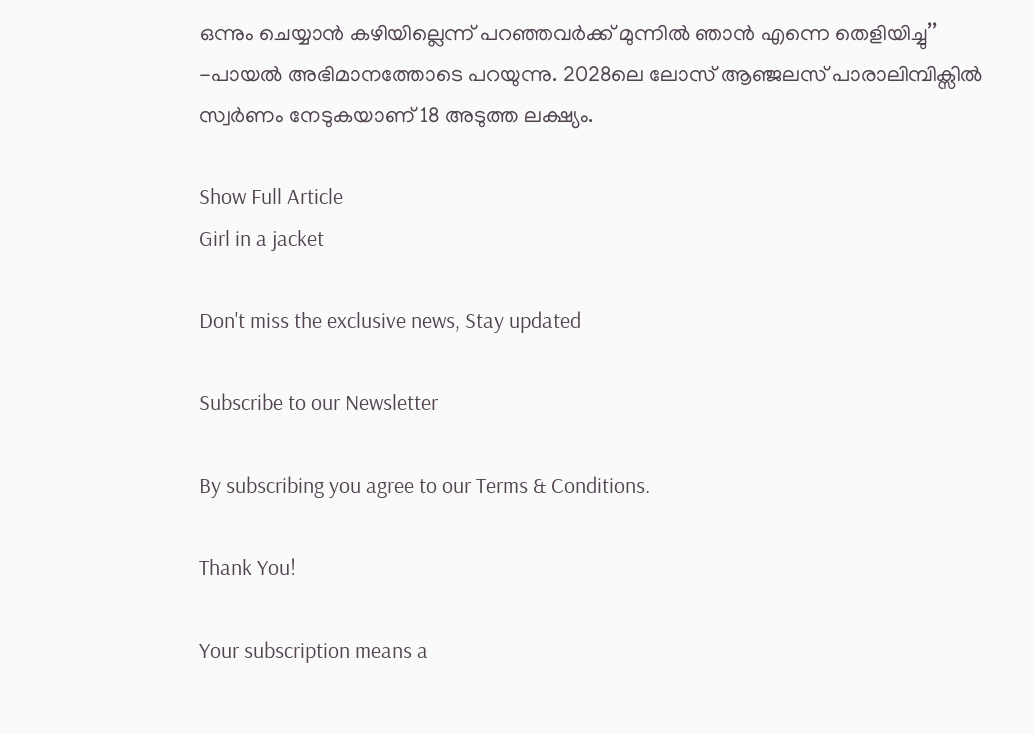ഒന്നും ചെയ്യാൻ കഴിയില്ലെന്ന് പറഞ്ഞവർക്ക് മുന്നിൽ ഞാൻ എന്നെ തെളിയിച്ചു’’ -പായൽ അഭിമാനത്തോടെ പറയുന്നു. 2028ലെ ലോസ് ആഞ്ജലസ് പാരാലിമ്പിക്സിൽ സ്വർണം നേടുകയാണ് 18 അടുത്ത ലക്ഷ്യം.

Show Full Article
Girl in a jacket

Don't miss the exclusive news, Stay updated

Subscribe to our Newsletter

By subscribing you agree to our Terms & Conditions.

Thank You!

Your subscription means a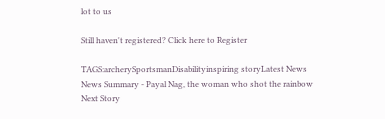lot to us

Still haven't registered? Click here to Register

TAGS:archerySportsmanDisabilityinspiring storyLatest News
News Summary - Payal Nag, the woman who shot the rainbow
Next Story